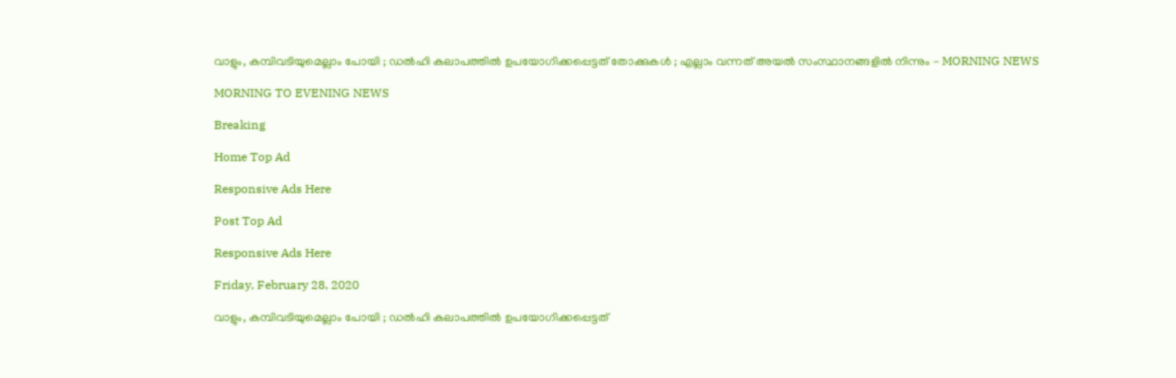വാളും, കമ്പിവടിയുമെല്ലാം പോയി ; ഡല്‍ഹി കലാപത്തില്‍ ഉപയോഗിക്കപ്പെട്ടത് തോക്കുകള്‍ ; എല്ലാം വന്നത് അയല്‍ സംസ്ഥാനങ്ങളില്‍ നിന്നും - MORNING NEWS

MORNING TO EVENING NEWS

Breaking

Home Top Ad

Responsive Ads Here

Post Top Ad

Responsive Ads Here

Friday, February 28, 2020

വാളും, കമ്പിവടിയുമെല്ലാം പോയി ; ഡല്‍ഹി കലാപത്തില്‍ ഉപയോഗിക്കപ്പെട്ടത്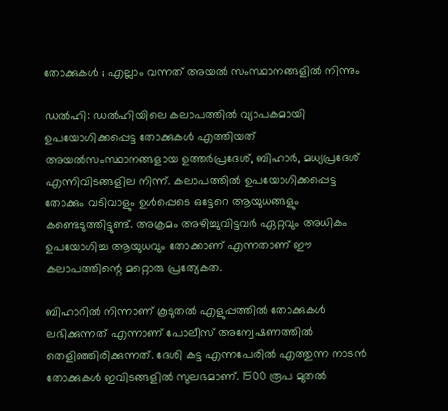തോക്കുകള്‍ ; എല്ലാം വന്നത് അയല്‍ സംസ്ഥാനങ്ങളില്‍ നിന്നും

ഡല്‍ഹി: ഡല്‍ഹിയിലെ കലാപത്തില്‍ വ്യാപകമായി ഉപയോഗിക്കപ്പെട്ട തോക്കുകള്‍ എത്തിയത് അയല്‍സംസ്ഥാനങ്ങളായ ഉത്തര്‍പ്രദേശ്, ബിഹാര്‍, മധ്യപ്രദേശ് എന്നിവിടങ്ങളില നിന്ന്. കലാപത്തില്‍ ഉപയോഗിക്കപ്പെട്ട തോക്കും വടിവാളും ഉള്‍പ്പെടെ ഒട്ടേറെ ആയുധങ്ങളും കണ്ടെടുത്തിട്ടുണ്ട്. അക്രമം അഴിച്ചുവിട്ടവര്‍ ഏറ്റവും അധികം ഉപയോഗിച്ച ആയുധവും തോക്കാണ് എന്നതാണ് ഈ കലാപത്തിന്റെ മറ്റൊരു പ്രത്യേകത.

ബിഹാറില്‍ നിന്നാണ് കൂടുതല്‍ എളുപ്പത്തില്‍ തോക്കുകള്‍ ലഭിക്കുന്നത് എന്നാണ് പോലീസ് അന്വേഷണത്തില്‍ തെളിഞ്ഞിരിക്കുന്നത്. ദേശി കട്ട എന്നപേരില്‍ എത്തുന്ന നാടന്‍ തോക്കുകള്‍ ഇവിടങ്ങളില്‍ സുലഭമാണ്. 1500 രൂപ മുതല്‍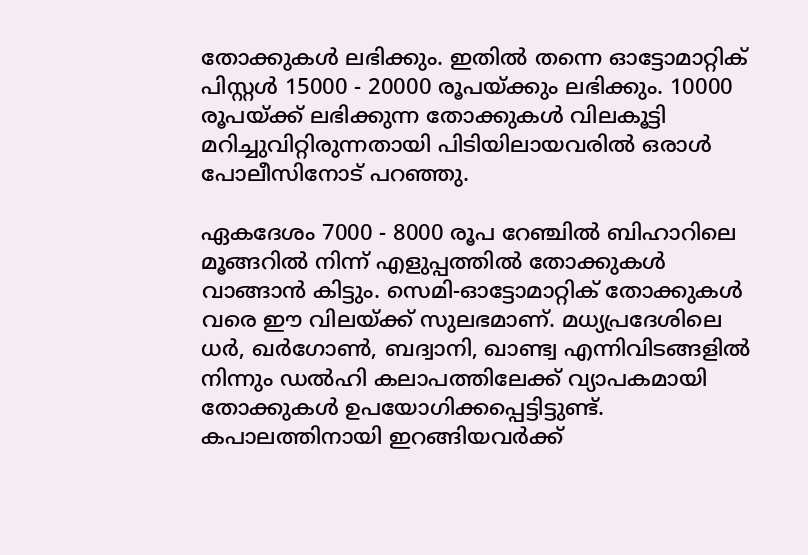തോക്കുകള്‍ ലഭിക്കും. ഇതില്‍ തന്നെ ഓട്ടോമാറ്റിക് പിസ്റ്റള്‍ 15000 - 20000 രൂപയ്ക്കും ലഭിക്കും. 10000 രൂപയ്ക്ക് ലഭിക്കുന്ന തോക്കുകള്‍ വിലകൂട്ടി മറിച്ചുവിറ്റിരുന്നതായി പിടിയിലായവരില്‍ ഒരാള്‍ പോലീസിനോട് പറഞ്ഞു.

ഏകദേശം 7000 - 8000 രൂപ റേഞ്ചില്‍ ബിഹാറിലെ മൂങ്ങറിൽ നിന്ന് എളുപ്പത്തിൽ തോക്കുകൾ വാങ്ങാൻ കിട്ടും. സെമി-ഓട്ടോമാറ്റിക് തോക്കുകൾ വരെ ഈ വിലയ്ക്ക് സുലഭമാണ്. മധ്യപ്രദേശിലെ ധർ, ഖർഗോൺ, ബദ്വാനി, ഖാണ്ട്വ എന്നിവിടങ്ങളിൽ നിന്നും ഡൽഹി കലാപത്തിലേക്ക് വ്യാപകമായി തോക്കുകള്‍ ഉപയോഗിക്കപ്പെട്ടിട്ടുണ്ട്. കപാലത്തിനായി ഇറങ്ങിയവര്‍ക്ക്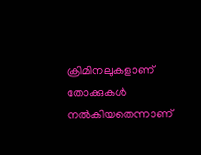ക്രിമിനലുകളാണ് തോക്കുകള്‍ നല്‍കിയതെന്നാണ്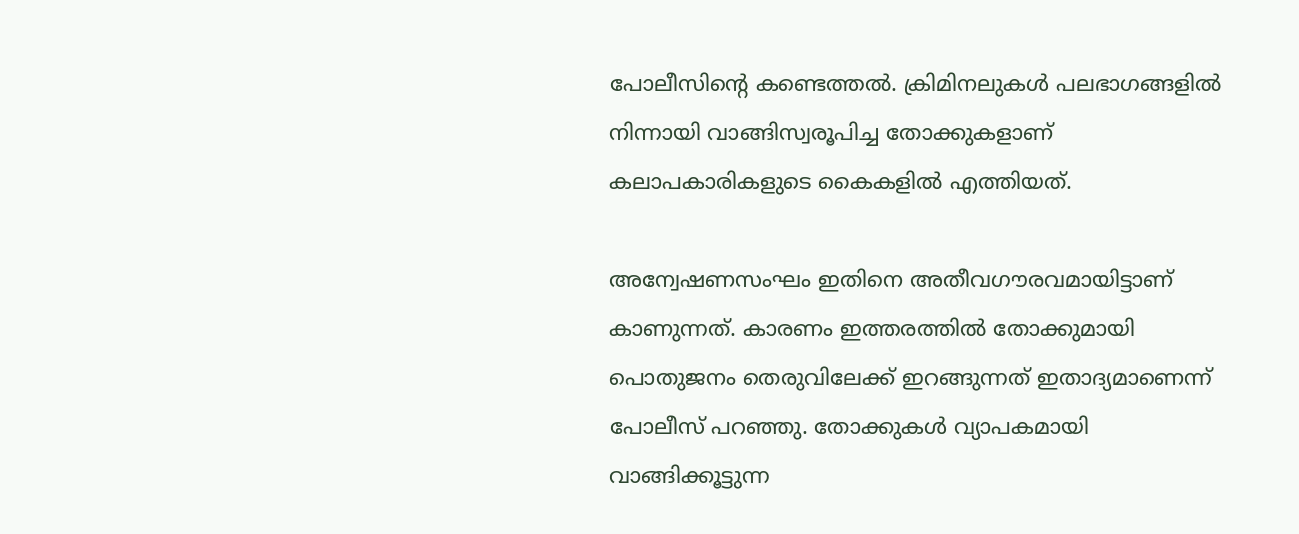പോലീസിന്റെ കണ്ടെത്തല്‍. ക്രിമിനലുകള്‍ പലഭാഗങ്ങളില്‍ നിന്നായി വാങ്ങിസ്വരൂപിച്ച തോക്കുകളാണ് കലാപകാരികളുടെ കൈകളില്‍ എത്തിയത്.

അന്വേഷണസംഘം ഇതിനെ അതീവഗൗരവമായിട്ടാണ് കാണുന്നത്. കാരണം ഇത്തരത്തില്‍ തോക്കുമായി പൊതുജനം തെരുവിലേക്ക് ഇറങ്ങുന്നത് ഇതാദ്യമാണെന്ന് പോലീസ് പറഞ്ഞു. തോക്കുകൾ വ്യാപകമായി വാങ്ങിക്കൂട്ടുന്ന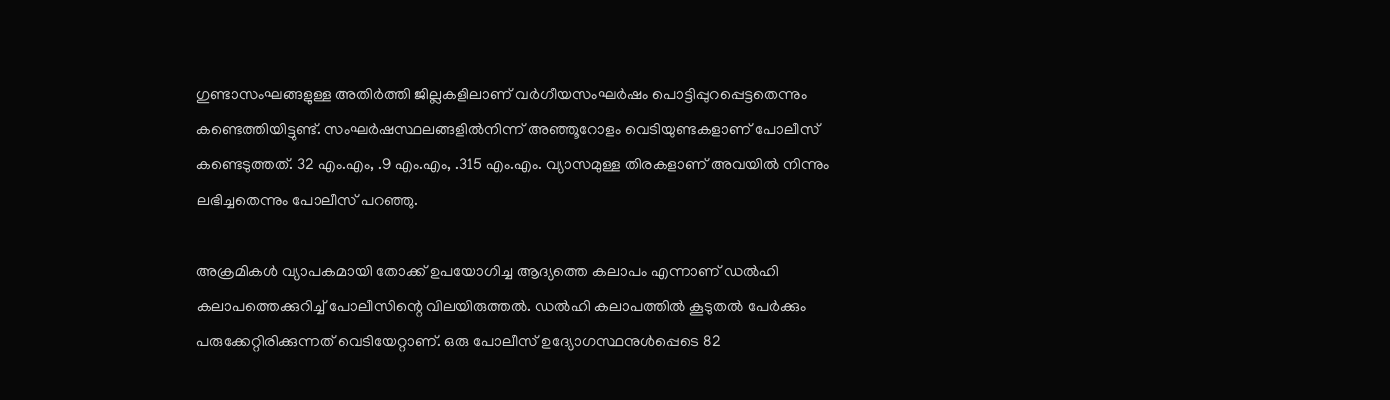ഗുണ്ടാസംഘങ്ങളുള്ള അതിർത്തി ജില്ലകളിലാണ് വർഗീയസംഘർഷം പൊട്ടിപ്പുറപ്പെട്ടതെന്നും കണ്ടെത്തിയിട്ടുണ്ട്. സംഘർഷസ്ഥലങ്ങളിൽനിന്ന്‌ അഞ്ഞൂറോളം വെടിയുണ്ടകളാണ് പോലീസ് കണ്ടെടുത്തത്. 32 എം.എം, .9 എം.എം, .315 എം.എം. വ്യാസമുള്ള തിരകളാണ് അവയില്‍ നിന്നും ലഭിച്ചതെന്നും പോലീസ് പറഞ്ഞു.

അക്രമികൾ വ്യാപകമായി തോക്ക് ഉപയോഗിച്ച ആദ്യത്തെ കലാപം എന്നാണ് ഡല്‍ഹി കലാപത്തെക്കുറിച്ച് പോലീസിന്റെ വിലയിരുത്തല്‍. ഡല്‍ഹി കലാപത്തില്‍ കൂടുതല്‍ പേര്‍ക്കും പരുക്കേറ്റിരിക്കുന്നത് വെടിയേറ്റാണ്. ഒരു പോലീസ് ഉദ്യോഗസ്ഥനുള്‍പ്പെടെ 82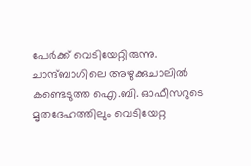പേര്‍ക്ക് വെടിയേറ്റിരുന്നു. ചാന്ദ്ബാഗിലെ അഴുക്കുചാലിൽ കണ്ടെടുത്ത ഐ.ബി. ഓഫീസറുടെ മൃതദേഹത്തിലും വെടിയേറ്റ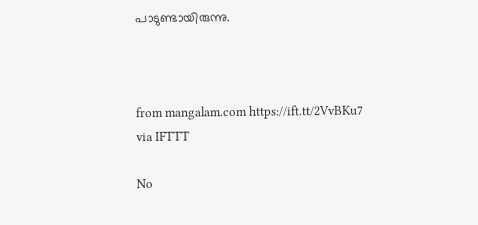പാടുണ്ടായിരുന്നു.



from mangalam.com https://ift.tt/2VvBKu7
via IFTTT

No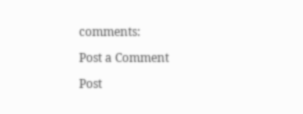comments:

Post a Comment

Post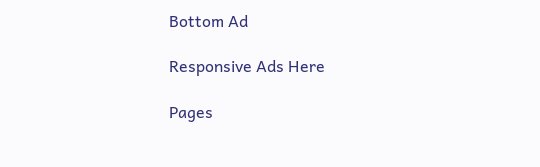Bottom Ad

Responsive Ads Here

Pages